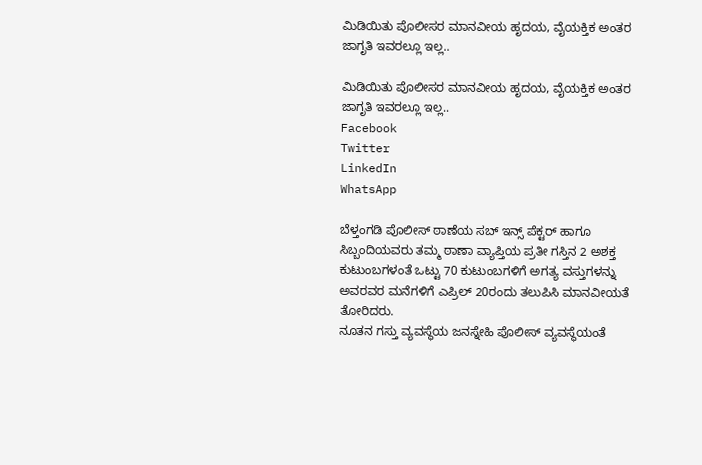ಮಿಡಿಯಿತು ಪೊಲೀಸರ ಮಾನವೀಯ ಹೃದಯ, ವೈಯಕ್ತಿಕ ಅಂತರ ಜಾಗೃತಿ ಇವರಲ್ಲೂ ಇಲ್ಲ..

ಮಿಡಿಯಿತು ಪೊಲೀಸರ ಮಾನವೀಯ ಹೃದಯ, ವೈಯಕ್ತಿಕ ಅಂತರ ಜಾಗೃತಿ ಇವರಲ್ಲೂ ಇಲ್ಲ..
Facebook
Twitter
LinkedIn
WhatsApp

ಬೆಳ್ತಂಗಡಿ ಪೊಲೀಸ್ ಠಾಣೆಯ ಸಬ್ ಇನ್ಸ್ ಪೆಕ್ಟರ್ ಹಾಗೂ ಸಿಬ್ಬಂದಿಯವರು ತಮ್ಮ ಠಾಣಾ ವ್ಯಾಪ್ತಿಯ ಪ್ರತೀ ಗಸ್ತಿನ 2 ಅಶಕ್ತ ಕುಟುಂಬಗಳಂತೆ ಒಟ್ಟು 70 ಕುಟುಂಬಗಳಿಗೆ ಅಗತ್ಯ ವಸ್ತುಗಳನ್ನು ಅವರವರ ಮನೆಗಳಿಗೆ ಎಪ್ರಿಲ್ 20ರಂದು ತಲುಪಿಸಿ ಮಾನವೀಯತೆ ತೋರಿದರು.
ನೂತನ ಗಸ್ತು ವ್ಯವಸ್ಥೆಯ ಜನಸ್ನೇಹಿ ಪೊಲೀಸ್ ವ್ಯವಸ್ಥೆಯಂತೆ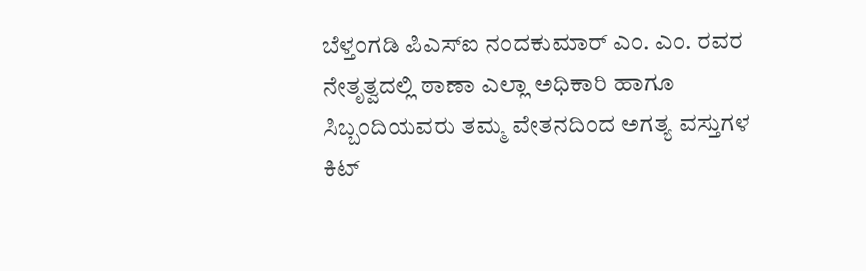ಬೆಳ್ತಂಗಡಿ ಪಿಎಸ್ಐ ನಂದಕುಮಾರ್ ಎಂ. ಎಂ. ರವರ ನೇತೃತ್ವದಲ್ಲಿ ಠಾಣಾ ಎಲ್ಲಾ ಅಧಿಕಾರಿ ಹಾಗೂ ಸಿಬ್ಬಂದಿಯವರು ತಮ್ಮ ವೇತನದಿಂದ ಅಗತ್ಯ ವಸ್ತುಗಳ ಕಿಟ್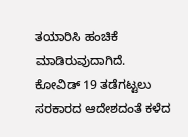ತಯಾರಿಸಿ ಹಂಚಿಕೆ ಮಾಡಿರುವುದಾಗಿದೆ.
ಕೋವಿಡ್ 19 ತಡೆಗಟ್ಟಲು ಸರಕಾರದ ಆದೇಶದಂತೆ ಕಳೆದ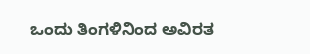ಒಂದು ತಿಂಗಳಿನಿಂದ ಅವಿರತ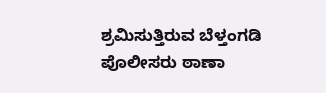ಶ್ರಮಿಸುತ್ತಿರುವ ಬೆಳ್ತಂಗಡಿ ಪೊಲೀಸರು ಠಾಣಾ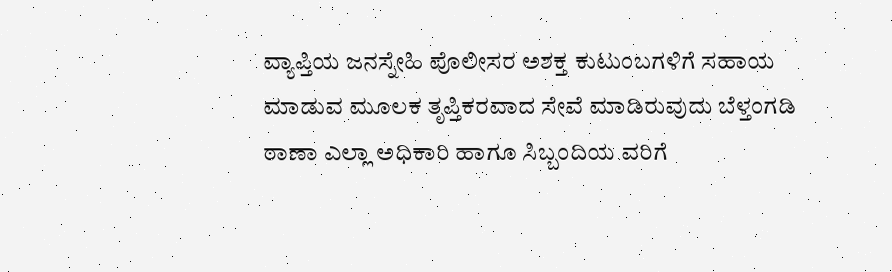ವ್ಯಾಪ್ತಿಯ ಜನಸ್ನೇಹಿ ಪೊಲೀಸರ ಅಶಕ್ತ ಕುಟುಂಬಗಳಿಗೆ ಸಹಾಯ ಮಾಡುವ ಮೂಲಕ ತೃಪ್ತಿಕರವಾದ ಸೇವೆ ಮಾಡಿರುವುದು ಬೆಳ್ತಂಗಡಿ ಠಾಣಾ ಎಲ್ಲಾ ಅಧಿಕಾರಿ ಹಾಗೂ ಸಿಬ್ಬಂದಿಯ ವರಿಗೆ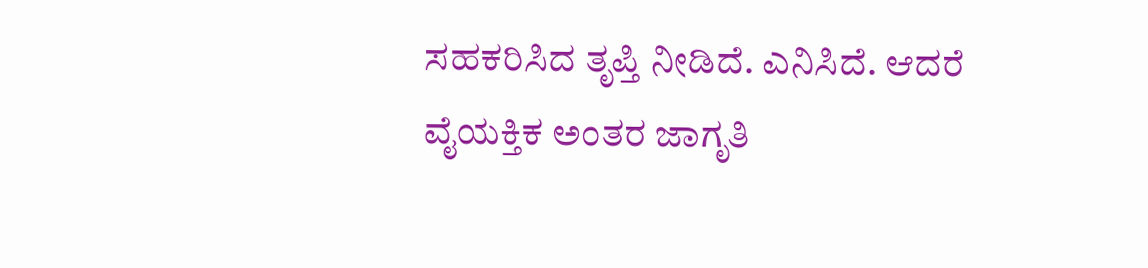ಸಹಕರಿಸಿದ ತೃಪ್ತಿ ನೀಡಿದೆ. ಎನಿಸಿದೆ. ಆದರೆ ವೈಯಕ್ತಿಕ ಅಂತರ ಜಾಗೃತಿ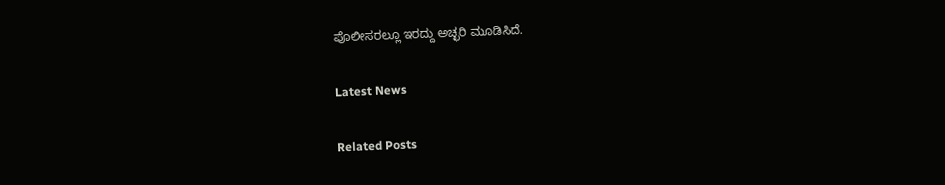ಪೊಲೀಸರಲ್ಲೂ ಇರದ್ದು ಅಚ್ಛರಿ ಮೂಡಿಸಿದೆ.

Latest News

Related Posts